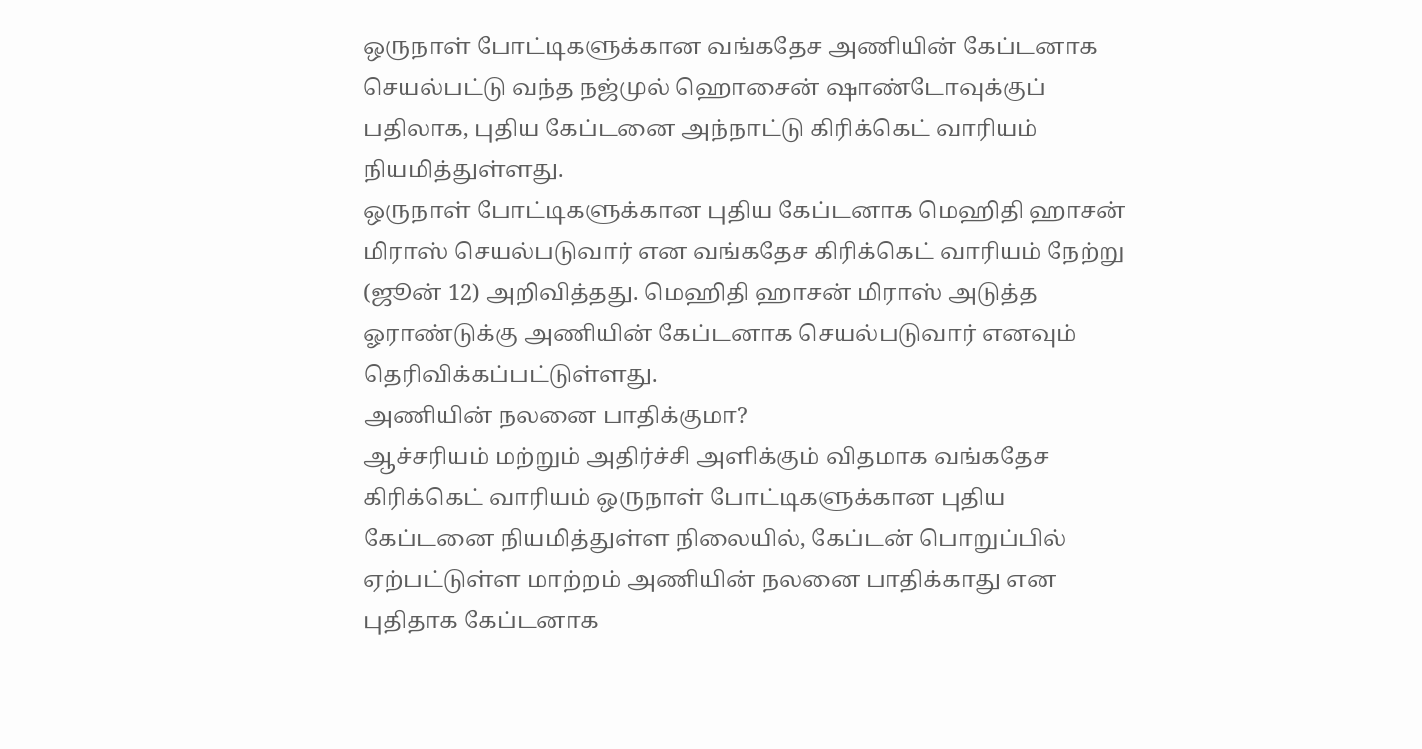ஒருநாள் போட்டிகளுக்கான வங்கதேச அணியின் கேப்டனாக செயல்பட்டு வந்த நஜ்முல் ஹொசைன் ஷாண்டோவுக்குப் பதிலாக, புதிய கேப்டனை அந்நாட்டு கிரிக்கெட் வாரியம் நியமித்துள்ளது.
ஒருநாள் போட்டிகளுக்கான புதிய கேப்டனாக மெஹிதி ஹாசன் மிராஸ் செயல்படுவார் என வங்கதேச கிரிக்கெட் வாரியம் நேற்று (ஜூன் 12) அறிவித்தது. மெஹிதி ஹாசன் மிராஸ் அடுத்த ஓராண்டுக்கு அணியின் கேப்டனாக செயல்படுவார் எனவும் தெரிவிக்கப்பட்டுள்ளது.
அணியின் நலனை பாதிக்குமா?
ஆச்சரியம் மற்றும் அதிர்ச்சி அளிக்கும் விதமாக வங்கதேச கிரிக்கெட் வாரியம் ஒருநாள் போட்டிகளுக்கான புதிய கேப்டனை நியமித்துள்ள நிலையில், கேப்டன் பொறுப்பில் ஏற்பட்டுள்ள மாற்றம் அணியின் நலனை பாதிக்காது என புதிதாக கேப்டனாக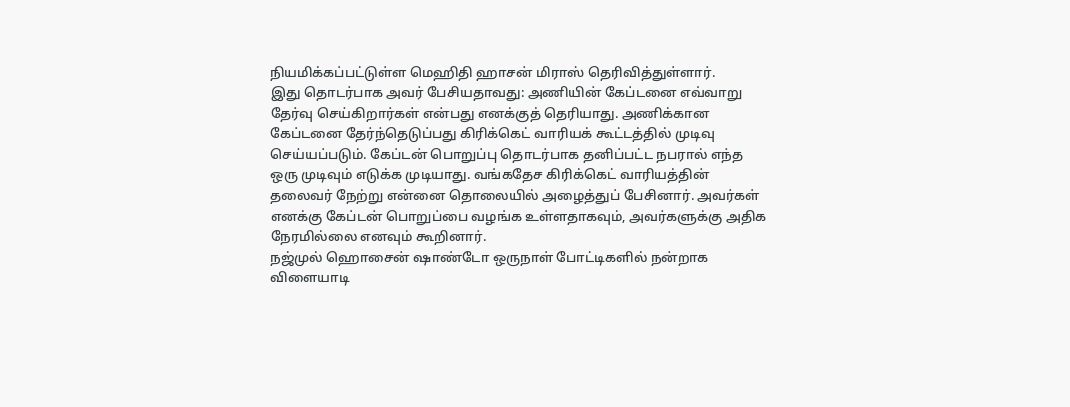நியமிக்கப்பட்டுள்ள மெஹிதி ஹாசன் மிராஸ் தெரிவித்துள்ளார்.
இது தொடர்பாக அவர் பேசியதாவது: அணியின் கேப்டனை எவ்வாறு தேர்வு செய்கிறார்கள் என்பது எனக்குத் தெரியாது. அணிக்கான கேப்டனை தேர்ந்தெடுப்பது கிரிக்கெட் வாரியக் கூட்டத்தில் முடிவு செய்யப்படும். கேப்டன் பொறுப்பு தொடர்பாக தனிப்பட்ட நபரால் எந்த ஒரு முடிவும் எடுக்க முடியாது. வங்கதேச கிரிக்கெட் வாரியத்தின் தலைவர் நேற்று என்னை தொலையில் அழைத்துப் பேசினார். அவர்கள் எனக்கு கேப்டன் பொறுப்பை வழங்க உள்ளதாகவும், அவர்களுக்கு அதிக நேரமில்லை எனவும் கூறினார்.
நஜ்முல் ஹொசைன் ஷாண்டோ ஒருநாள் போட்டிகளில் நன்றாக விளையாடி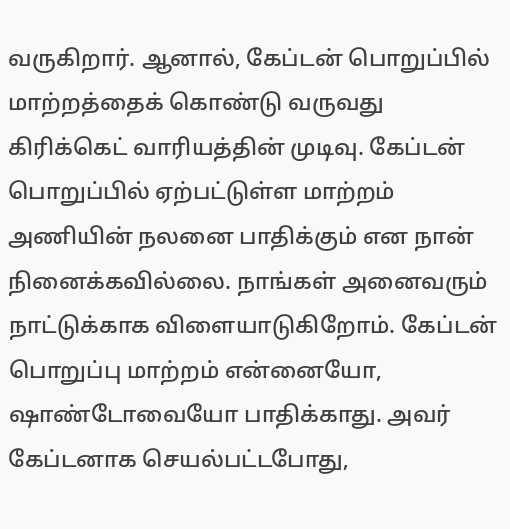வருகிறார். ஆனால், கேப்டன் பொறுப்பில் மாற்றத்தைக் கொண்டு வருவது கிரிக்கெட் வாரியத்தின் முடிவு. கேப்டன் பொறுப்பில் ஏற்பட்டுள்ள மாற்றம் அணியின் நலனை பாதிக்கும் என நான் நினைக்கவில்லை. நாங்கள் அனைவரும் நாட்டுக்காக விளையாடுகிறோம். கேப்டன் பொறுப்பு மாற்றம் என்னையோ, ஷாண்டோவையோ பாதிக்காது. அவர் கேப்டனாக செயல்பட்டபோது,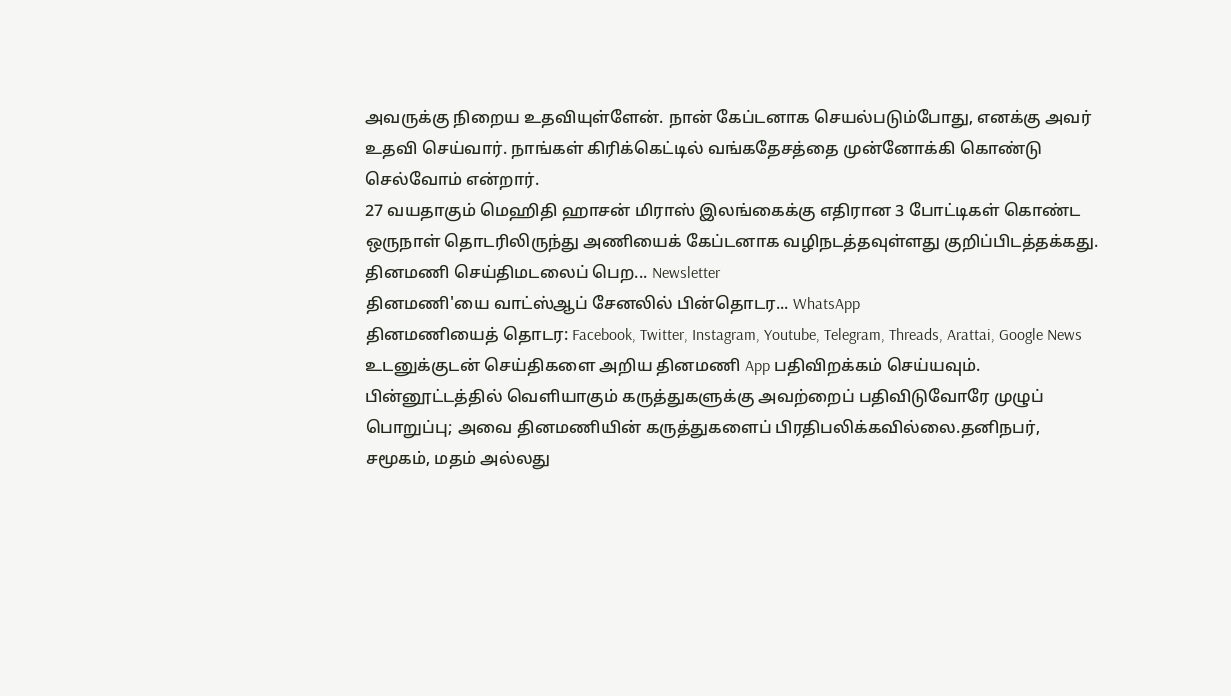அவருக்கு நிறைய உதவியுள்ளேன். நான் கேப்டனாக செயல்படும்போது, எனக்கு அவர் உதவி செய்வார். நாங்கள் கிரிக்கெட்டில் வங்கதேசத்தை முன்னோக்கி கொண்டு செல்வோம் என்றார்.
27 வயதாகும் மெஹிதி ஹாசன் மிராஸ் இலங்கைக்கு எதிரான 3 போட்டிகள் கொண்ட ஒருநாள் தொடரிலிருந்து அணியைக் கேப்டனாக வழிநடத்தவுள்ளது குறிப்பிடத்தக்கது.
தினமணி செய்திமடலைப் பெற... Newsletter
தினமணி'யை வாட்ஸ்ஆப் சேனலில் பின்தொடர... WhatsApp
தினமணியைத் தொடர: Facebook, Twitter, Instagram, Youtube, Telegram, Threads, Arattai, Google News
உடனுக்குடன் செய்திகளை அறிய தினமணி App பதிவிறக்கம் செய்யவும்.
பின்னூட்டத்தில் வெளியாகும் கருத்துகளுக்கு அவற்றைப் பதிவிடுவோரே முழுப் பொறுப்பு; அவை தினமணியின் கருத்துகளைப் பிரதிபலிக்கவில்லை.தனிநபர், சமூகம், மதம் அல்லது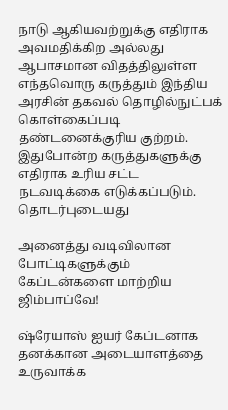நாடு ஆகியவற்றுக்கு எதிராக அவமதிக்கிற அல்லது ஆபாசமான விதத்திலுள்ள எந்தவொரு கருத்தும் இந்திய அரசின் தகவல் தொழில்நுட்பக் கொள்கைப்படி தண்டனைக்குரிய குற்றம். இதுபோன்ற கருத்துகளுக்கு எதிராக உரிய சட்ட நடவடிக்கை எடுக்கப்படும்.
தொடர்புடையது

அனைத்து வடிவிலான போட்டிகளுக்கும் கேப்டன்களை மாற்றிய ஜிம்பாப்வே!

ஷ்ரேயாஸ் ஐயர் கேப்டனாக தனக்கான அடையாளத்தை உருவாக்க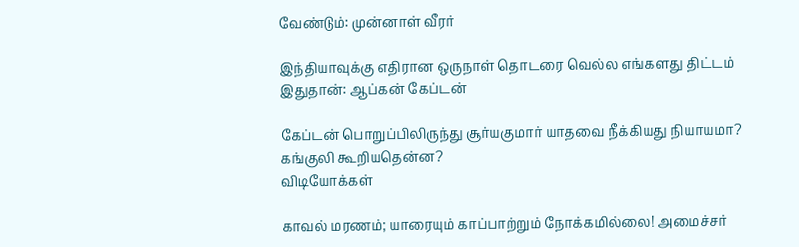வேண்டும்: முன்னாள் வீரர்

இந்தியாவுக்கு எதிரான ஒருநாள் தொடரை வெல்ல எங்களது திட்டம் இதுதான்: ஆப்கன் கேப்டன்

கேப்டன் பொறுப்பிலிருந்து சூர்யகுமார் யாதவை நீக்கியது நியாயமா? கங்குலி கூறியதென்ன?
விடியோக்கள்

காவல் மரணம்; யாரையும் காப்பாற்றும் நோக்கமில்லை! அமைச்சர்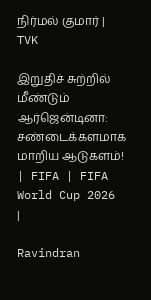நிர்மல் குமார் | TVK

இறுதிச் சுற்றில் மீண்டும் ஆர்ஜென்டினா: சண்டைக்களமாக மாறிய ஆடுகளம்! | FIFA | FIFA World Cup 2026 |

Ravindran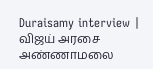Duraisamy interview | விஜய் அரசை அண்ணாமலை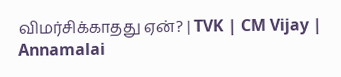விமர்சிக்காதது ஏன்? | TVK | CM Vijay | Annamalai